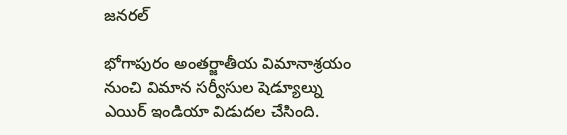జనరల్

భోగాపురం అంతర్జాతీయ విమానాశ్రయం నుంచి విమాన సర్వీసుల షెడ్యూల్ను ఎయిర్ ఇండియా విడుదల చేసింది.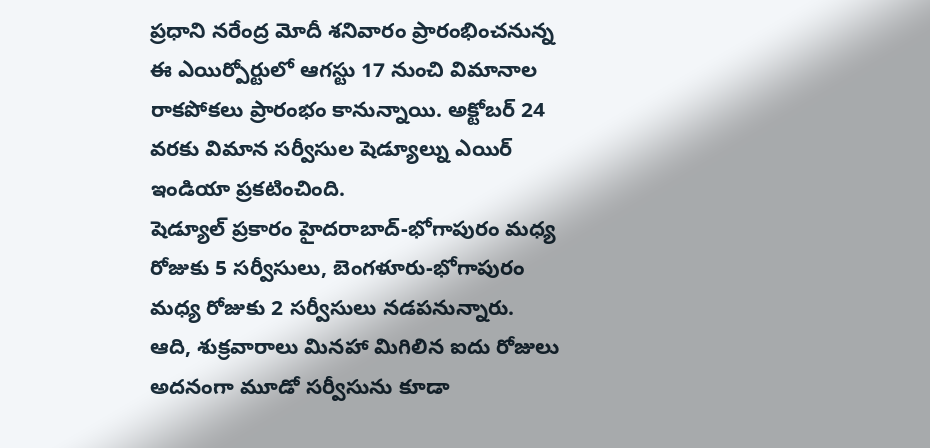ప్రధాని నరేంద్ర మోదీ శనివారం ప్రారంభించనున్న ఈ ఎయిర్పోర్టులో ఆగస్టు 17 నుంచి విమానాల రాకపోకలు ప్రారంభం కానున్నాయి. అక్టోబర్ 24 వరకు విమాన సర్వీసుల షెడ్యూల్ను ఎయిర్ ఇండియా ప్రకటించింది.
షెడ్యూల్ ప్రకారం హైదరాబాద్-భోగాపురం మధ్య రోజుకు 5 సర్వీసులు, బెంగళూరు-భోగాపురం మధ్య రోజుకు 2 సర్వీసులు నడపనున్నారు. ఆది, శుక్రవారాలు మినహా మిగిలిన ఐదు రోజులు అదనంగా మూడో సర్వీసును కూడా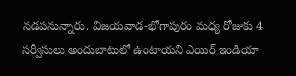నడపనున్నారు. విజయవాడ-భోగాపురం మధ్య రోజుకు 4 సర్వీసులు అందుబాటులో ఉంటాయని ఎయిర్ ఇండియా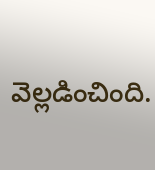వెల్లడించింది.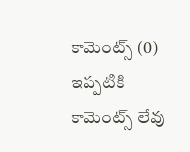కామెంట్స్ (0)
ఇప్పటికి కామెంట్స్ లేవు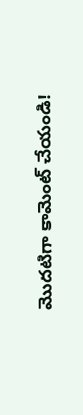మొదటిగా కామెంట్ చేయండి!